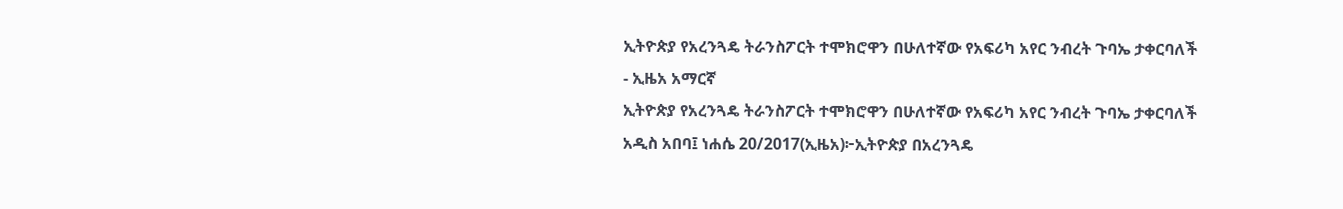ኢትዮጵያ የአረንጓዴ ትራንስፖርት ተሞክሮዋን በሁለተኛው የአፍሪካ አየር ንብረት ጉባኤ ታቀርባለች - ኢዜአ አማርኛ
ኢትዮጵያ የአረንጓዴ ትራንስፖርት ተሞክሮዋን በሁለተኛው የአፍሪካ አየር ንብረት ጉባኤ ታቀርባለች
አዲስ አበባ፤ ነሐሴ 20/2017(ኢዜአ)፦ኢትዮጵያ በአረንጓዴ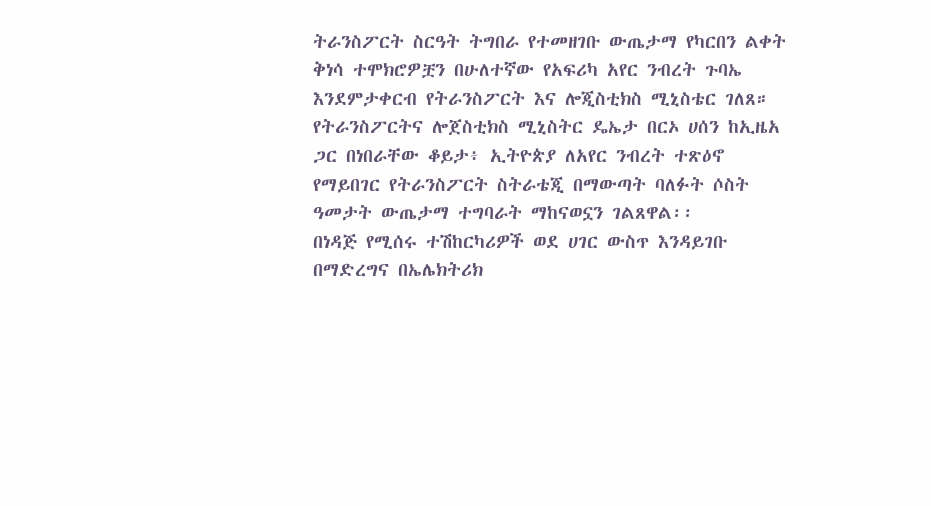ትራንስፖርት ስርዓት ትግበራ የተመዘገቡ ውጤታማ የካርበን ልቀት ቅነሳ ተሞክሮዎቿን በሁለተኛው የአፍሪካ አየር ንብረት ጉባኤ እንደምታቀርብ የትራንስፖርት እና ሎጂስቲክስ ሚኒስቴር ገለጸ።
የትራንስፖርትና ሎጀስቲክስ ሚኒስትር ዴኤታ በርኦ ሀሰን ከኢዜአ ጋር በነበራቸው ቆይታ፥ ኢትዮጵያ ለአየር ንብረት ተጽዕኖ የማይበገር የትራንስፖርት ስትራቴጂ በማውጣት ባለፉት ሶስት ዓመታት ውጤታማ ተግባራት ማከናወኗን ገልጸዋል፡፡
በነዳጅ የሚሰሩ ተሽከርካሪዎች ወደ ሀገር ውስጥ እንዳይገቡ በማድረግና በኤሌክትሪክ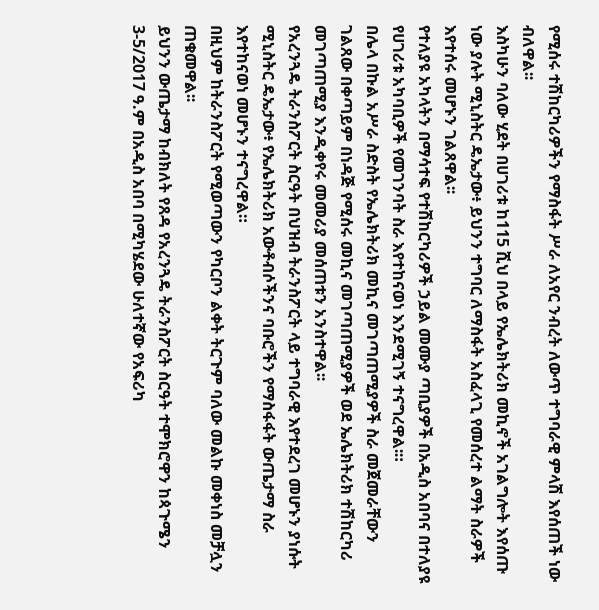የሚሰሩ ተሽከርካሪዎችን የማስፋት ሥራ ለአየር ንብረት ለውጥ ተግባራዊ ምላሽ እየሰጠች ነው ብለዋል፡፡
እስካሁን ባለው ሂደት በሀገሪቱ ከ115 ሺህ በላይ የኤሌክትሪክ መኪኖች አገልግሎት እየሰጡ ነው ያሉት ሚኒስትር ዴኤታው፥ ይህንን ተግባር ለማስፋት አስፈላጊ የመሰረተ ልማት ስራዎች እየተሰሩ መሆኑን ገልጸዋል፡፡
የተለያዩ አካላትን በማሳተፍ የተሽከርካሪዎች ኃይል መሙያ ጣቢያዎች በአዲስ አበባና በተለያዩ የሀገሪቱ አካባቢዎች የመገንባት ስራ እየተከናወነ እንደሚገኝ ተናግረዋል፡።
በሌላ በኩል አሥራ ስድስት የኤሌክትሪክ መኪና መገጣጠሚያዎች ስራ መጀመራቸውን ገልጸው በቀጣይም በነዳጅ የሚሰሩ መኪና መገጣጠሚያዎች ወደ ኤሌክትሪክ ተሽከርካሪ መገጣጠሚያ እንዲቀየሩ መመሪያ መሰጠቱን አንስተዋል፡፡
የአረንጓዴ ትራንስፖርት ስርዓት በህዝብ ትራንስፖርት ላይ ተግባራዊ እየተደረገ መሆኑን ያነሱት ሚኒስትር ዴኤታው፥ የኤሌክትሪክ አውቶብሶችንና ባቡሮችን የማስፋፋት ውጤታማ ስራ እየተከናወነ መሆኑን ተናግረዋል።
በዚህም ከትራንስፖርት የሚወጣውን የካርቦን ልቀት ትርጉም ባለው መልኩ መቀነስ መቻሏን ጠቁመዋል፡፡
ይህንን ውጤታማ ከብክለት የጸዳ የአረንጓዴ ትራንስፖርት ስርዓት ተሞክሮዋን ከጳጉሜን 3-5/2017 ዓ.ም በአዲስ አበባ በሚካሄደው ሁለተኛው የአፍሪካ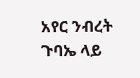አየር ንብረት ጉባኤ ላይ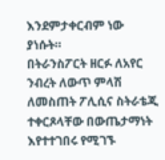እንደምታቀርብም ነው ያነሱት።
በትራንስፖርት ዘርፉ ለአየር ንብረት ለውጥ ምላሽ ለመስጠት ፖሊሲና ስትራቴጂ ተቀርጾላቸው በውጤታማነት እየተተገበሩ የሚገኙ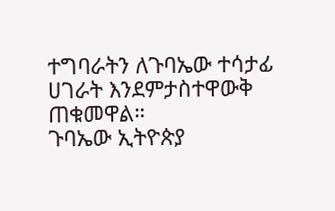ተግባራትን ለጉባኤው ተሳታፊ ሀገራት እንደምታስተዋውቅ ጠቁመዋል።
ጉባኤው ኢትዮጵያ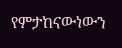የምታከናውነውን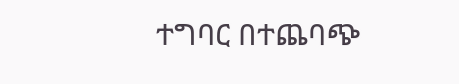ተግባር በተጨባጭ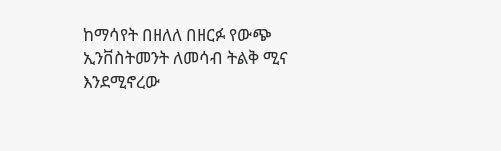ከማሳየት በዘለለ በዘርፉ የውጭ ኢንቨስትመንት ለመሳብ ትልቅ ሚና እንደሚኖረው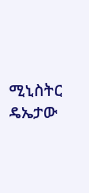ሚኒስትር ዴኤታው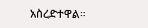አስረድተዋል።